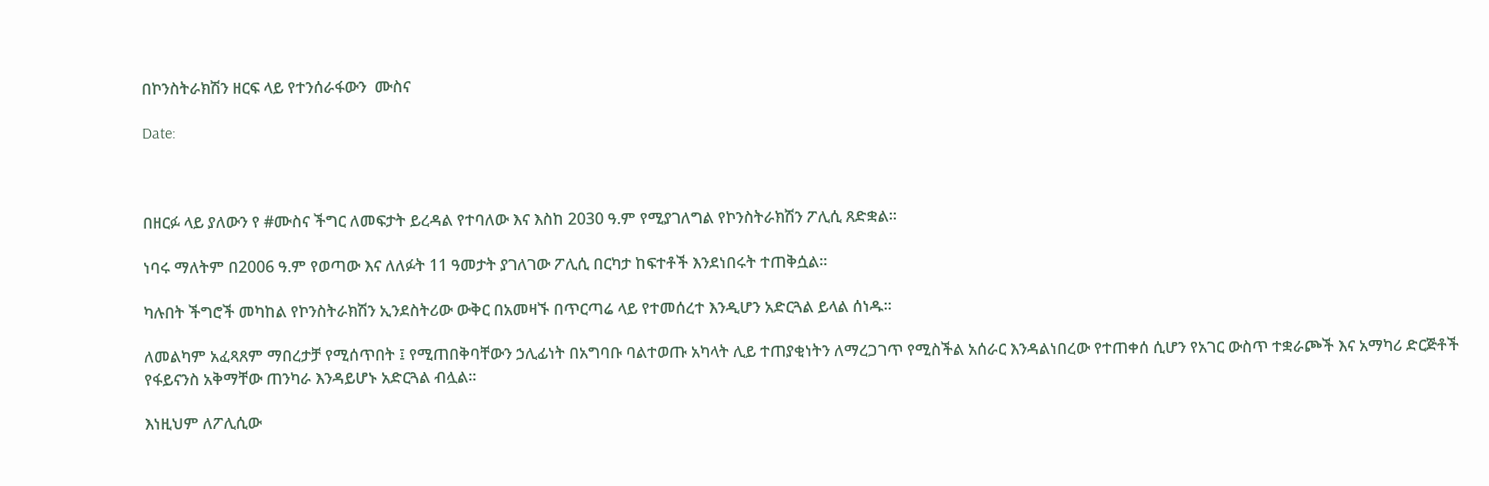በኮንስትራክሽን ዘርፍ ላይ የተንሰራፋውን  ሙስና

Date:



በዘርፉ ላይ ያለውን የ #ሙስና ችግር ለመፍታት ይረዳል የተባለው እና እስከ 2030 ዓ.ም የሚያገለግል የኮንስትራክሽን ፖሊሲ ጸድቋል፡፡

ነባሩ ማለትም በ2006 ዓ.ም የወጣው እና ለለፉት 11 ዓመታት ያገለገው ፖሊሲ በርካታ ከፍተቶች እንደነበሩት ተጠቅሷል፡፡

ካሉበት ችግሮች መካከል የኮንስትራክሽን ኢንደስትሪው ውቅር በአመዛኙ በጥርጣሬ ላይ የተመሰረተ እንዲሆን አድርጓል ይላል ሰነዱ፡፡

ለመልካም አፈጻጸም ማበረታቻ የሚሰጥበት ፤ የሚጠበቅባቸውን ኃሊፊነት በአግባቡ ባልተወጡ አካላት ሊይ ተጠያቂነትን ለማረጋገጥ የሚስችል አሰራር እንዳልነበረው የተጠቀሰ ሲሆን የአገር ውስጥ ተቋራጮች እና አማካሪ ድርጅቶች የፋይናንስ አቅማቸው ጠንካራ እንዳይሆኑ አድርጓል ብሏል፡፡

እነዚህም ለፖሊሲው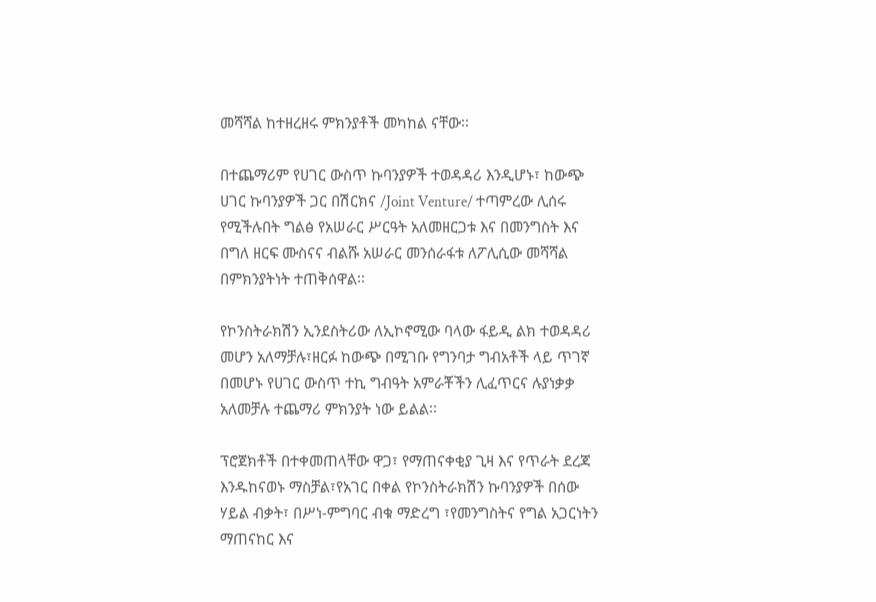መሻሻል ከተዘረዘሩ ምክንያቶች መካከል ናቸው፡፡

በተጨማሪም የሀገር ውስጥ ኩባንያዎች ተወዳዳሪ እንዲሆኑ፣ ከውጭ ሀገር ኩባንያዎች ጋር በሽርክና /Joint Venture/ ተጣምረው ሊሰሩ የሚችሉበት ግልፅ የአሠራር ሥርዓት አለመዘርጋቱ እና በመንግስት እና በግለ ዘርፍ ሙስናና ብልሹ አሠራር መንሰራፋቱ ለፖሊሲው መሻሻል በምክንያትነት ተጠቅሰዋል፡፡

የኮንስትራክሽን ኢንደስትሪው ለኢኮኖሚው ባላው ፋይዲ ልክ ተወዳዳሪ መሆን አለማቻሉ፣ዘርፉ ከውጭ በሚገቡ የግንባታ ግብአቶች ላይ ጥገኛ በመሆኑ የሀገር ውስጥ ተኪ ግብዓት አምራቾችን ሊፈጥርና ሉያነቃቃ አለመቻሉ ተጨማሪ ምክንያት ነው ይልል፡፡

ፕሮጀክቶች በተቀመጠላቸው ዋጋ፣ የማጠናቀቂያ ጊዛ እና የጥራት ደረጃ እንዱከናወኑ ማስቻል፣የአገር በቀል የኮንስትራክሽን ኩባንያዎች በሰው ሃይል ብቃት፣ በሥነ-ምግባር ብቁ ማድረግ ፣የመንግስትና የግል አጋርነትን ማጠናከር እና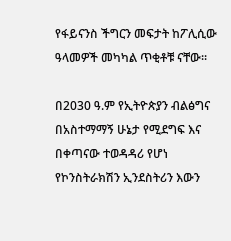የፋይናንስ ችግርን መፍታት ከፖሊሲው ዓላመዎች መካካል ጥቂቶቹ ናቸው፡፡

በ2030 ዓ.ም የኢትዮጵያን ብልፅግና በአስተማማኝ ሁኔታ የሚደግፍ እና በቀጣናው ተወዳዳሪ የሆነ የኮንስትራክሽን ኢንደስትሪን እውን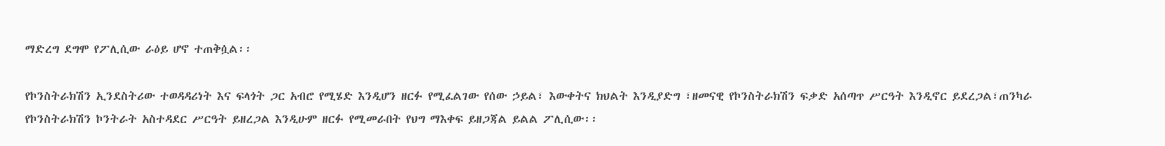ማድረግ ደግሞ የፖሊሲው ራዕይ ሆኖ ተጠቅሷል፡፡

የኮንስትራክሽን ኢንደስትሪው ተወዳዳሪነት እና ፍላጎት ጋር አብሮ የሚሄድ እንዲሆን ዘርፉ የሚፈልገው የሰው ኃይል፣ እውቀትና ክህልት እንዲያድግ ፣ዘመናዊ የኮንስትራክሽን ፍቃድ አሰጣጥ ሥርዓት እንዲኖር ይደረጋል፣ጠንካራ የኮንስትራክሽን ኮንትራት አስተዳደር ሥርዓት ይዘረጋል እንዲሁም ዘርፉ የሚመራበት የህግ ማእቀፍ ይዘጋጃል ይልል ፖሊሲው፡፡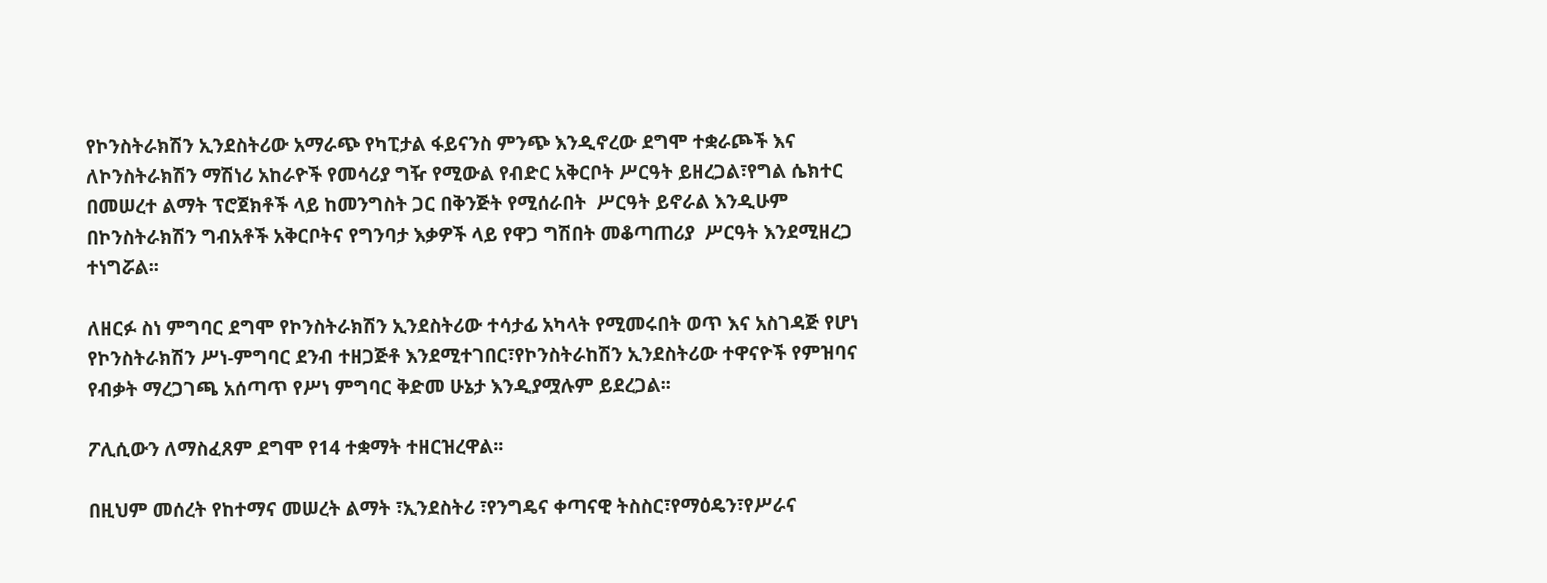የኮንስትራክሽን ኢንደስትሪው አማራጭ የካፒታል ፋይናንስ ምንጭ እንዲኖረው ደግሞ ተቋራጮች እና ለኮንስትራክሽን ማሽነሪ አከራዮች የመሳሪያ ግዥ የሚውል የብድር አቅርቦት ሥርዓት ይዘረጋል፣የግል ሴክተር በመሠረተ ልማት ፕሮጀክቶች ላይ ከመንግስት ጋር በቅንጅት የሚሰራበት  ሥርዓት ይኖራል እንዲሁም በኮንስትራክሽን ግብአቶች አቅርቦትና የግንባታ እቃዎች ላይ የዋጋ ግሽበት መቆጣጠሪያ  ሥርዓት እንደሚዘረጋ ተነግሯል፡፡

ለዘርፉ ስነ ምግባር ደግሞ የኮንስትራክሽን ኢንደስትሪው ተሳታፊ አካላት የሚመሩበት ወጥ እና አስገዳጅ የሆነ የኮንስትራክሽን ሥነ-ምግባር ደንብ ተዘጋጅቶ እንደሚተገበር፣የኮንስትራከሽን ኢንደስትሪው ተዋናዮች የምዝባና የብቃት ማረጋገጫ አሰጣጥ የሥነ ምግባር ቅድመ ሁኔታ እንዲያሟሉም ይደረጋል፡፡

ፖሊሲውን ለማስፈጸም ደግሞ የ14 ተቋማት ተዘርዝረዋል፡፡

በዚህም መሰረት የከተማና መሠረት ልማት ፣ኢንደስትሪ ፣የንግዴና ቀጣናዊ ትስስር፣የማዕዴን፣የሥራና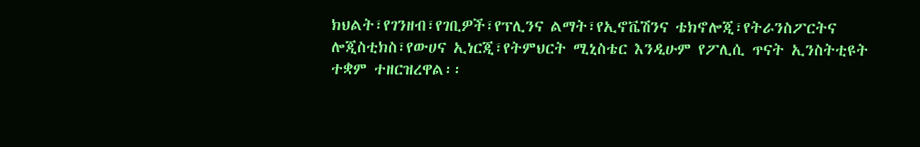ክህልት፣የገንዘብ፣የገቢዎች፣የፕሊንና ልማት፣የኢኖቬሽንና ቴክኖሎጂ፣የትራንስፖርትና ሎጂስቲክስ፣የውሀና ኢነርጂ፣የትምህርት ሚኒስቴር እንዲሁም የፖሊሲ ጥናት ኢንስትቲዩት ተቋም ተዘርዝረዋል፡፡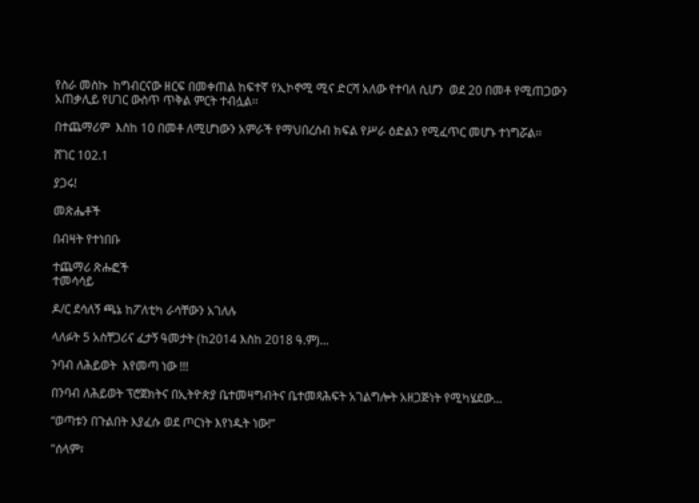የስራ መስኩ  ከግብርናው ዘርፍ በመቀጠል ከፍተኛ የኢኮኖሚ ሚና ድርሻ አለው የተባለ ሲሆን  ወደ 20 በመቶ የሚጠጋውን አጠቃሊይ የሀገር ውስጥ ጥቅል ምርት ተብሏል፡፡

በተጨማሪም  እስከ 10 በመቶ ለሚሆነውን አምራች የማህበረሰብ ክፍል የሥራ ዕድልን የሚፈጥር መሆኑ ተነግሯል፡፡

ሸገር 102.1

ያጋሩ!

መጽሔቶች

በብዛት የተነበቡ

ተጨማሪ ጽሑፎች
ተመሳሳይ

ዶ/ር ደሳለኝ ጫኔ ከፖለቲካ ራሳቸውን አገለሉ

ላለፉት 5 አስቸጋሪና ፈታኝ ዓመታት (ከ2014 እስከ 2018 ዓ.ም)...

ንባብ ለሕይወት  እየመጣ ነው !!!

በንባብ ለሕይወት ፕሮጀክትና በኢትዮጵያ ቤተመዛግብትና ቤተመጻሕፍት አገልግሎት አዘጋጅነት የሚካሄደው...

“ወጣቱን በጉልበት እያፈሱ ወደ ጦርነት እየነዱት ነው!”

"ሰላም፣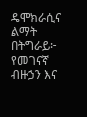ዴሞክራሲና ልማት በትግራይ፦ የመገናኛ ብዙኃን እና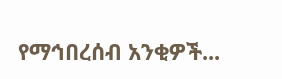የማኅበረሰብ አንቂዎች...